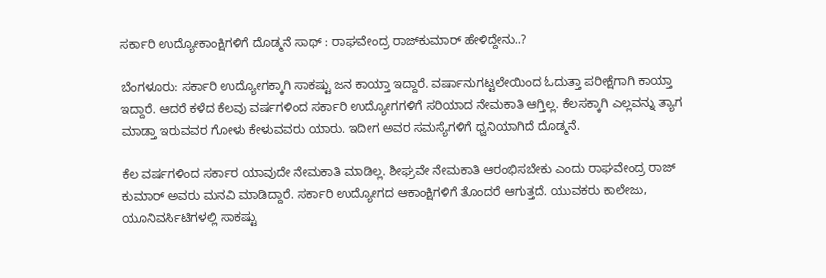ಸರ್ಕಾರಿ ಉದ್ಯೋಕಾಂಕ್ಷಿಗಳಿಗೆ ದೊಡ್ಮನೆ ಸಾಥ್ : ರಾಘವೇಂದ್ರ ರಾಜ್‍ಕುಮಾರ್ ಹೇಳಿದ್ದೇನು..?

ಬೆಂಗಳೂರು: ಸರ್ಕಾರಿ ಉದ್ಯೋಗಕ್ಕಾಗಿ ಸಾಕಷ್ಟು ಜನ ಕಾಯ್ತಾ ಇದ್ದಾರೆ. ವರ್ಷಾನುಗಟ್ಟಲೇಯಿಂದ ಓದುತ್ತಾ ಪರೀಕ್ಷೆಗಾಗಿ ಕಾಯ್ತಾ ಇದ್ದಾರೆ. ಆದರೆ ಕಳೆದ ಕೆಲವು ವರ್ಷಗಳಿಂದ ಸರ್ಕಾರಿ ಉದ್ಯೋಗಗಳಿಗೆ ಸರಿಯಾದ ನೇಮಕಾತಿ ಆಗ್ತಿಲ್ಲ. ಕೆಲಸಕ್ಕಾಗಿ ಎಲ್ಲವನ್ನು ತ್ಯಾಗ ಮಾಡ್ತಾ ಇರುವವರ ಗೋಳು ಕೇಳುವವರು ಯಾರು. ಇದೀಗ ಅವರ ಸಮಸ್ಯೆಗಳಿಗೆ ಧ್ವನಿಯಾಗಿದೆ ದೊಡ್ಮನೆ.

ಕೆಲ ವರ್ಷಗಳಿಂದ ಸರ್ಕಾರ ಯಾವುದೇ ನೇಮಕಾತಿ ಮಾಡಿಲ್ಲ. ಶೀಘ್ರವೇ ನೇಮಕಾತಿ ಆರಂಭಿಸಬೇಕು ಎಂದು ರಾಘವೇಂದ್ರ ರಾಜ್ ಕುಮಾರ್ ಅವರು ಮನವಿ ಮಾಡಿದ್ದಾರೆ. ಸರ್ಕಾರಿ ಉದ್ಯೋಗದ ಆಕಾಂಕ್ಷಿಗಳಿಗೆ ತೊಂದರೆ ಆಗುತ್ತದೆ. ಯುವಕರು ಕಾಲೇಜು, ಯೂನಿವರ್ಸಿಟಿಗಳಲ್ಲಿ ಸಾಕಷ್ಟು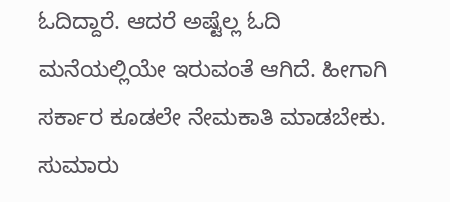ಓದಿದ್ದಾರೆ. ಆದರೆ ಅಷ್ಟೆಲ್ಲ ಓದಿ ಮನೆಯಲ್ಲಿಯೇ ಇರುವಂತೆ ಆಗಿದೆ. ಹೀಗಾಗಿ ಸರ್ಕಾರ ಕೂಡಲೇ ನೇಮಕಾತಿ ಮಾಡಬೇಕು. ಸುಮಾರು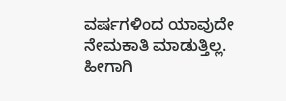ವರ್ಷಗಳಿಂದ ಯಾವುದೇ ನೇಮಕಾತಿ ಮಾಡುತ್ತಿಲ್ಲ. ಹೀಗಾಗಿ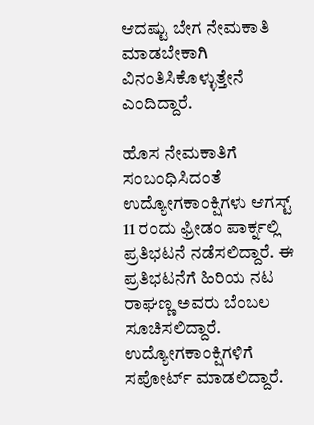ಆದಷ್ಟು ಬೇಗ ನೇಮಕಾತಿ ಮಾಡಬೇಕಾಗಿ ವಿನಂತಿಸಿಕೊಳ್ಳುತ್ತೇನೆ ಎಂದಿದ್ದಾರೆ.

ಹೊಸ ನೇಮಕಾತಿಗೆ ಸಂಬಂಧಿಸಿದಂತೆ ಉದ್ಯೋಗಕಾಂಕ್ಷಿಗಳು ಆಗಸ್ಟ್ 11 ರಂದು ಫ್ರೀಡಂ ಪಾರ್ಕ್ನಲ್ಲಿ ಪ್ರತಿಭಟನೆ ನಡೆಸಲಿದ್ದಾರೆ. ಈ ಪ್ರತಿಭಟನೆಗೆ ಹಿರಿಯ ನಟ ರಾಘಣ್ಣ ಅವರು ಬೆಂಬಲ ಸೂಚಿಸಲಿದ್ದಾರೆ. ಉದ್ಯೋಗಕಾಂಕ್ಷಿಗಳಿಗೆ ಸಪೋರ್ಟ್ ಮಾಡಲಿದ್ದಾರೆ.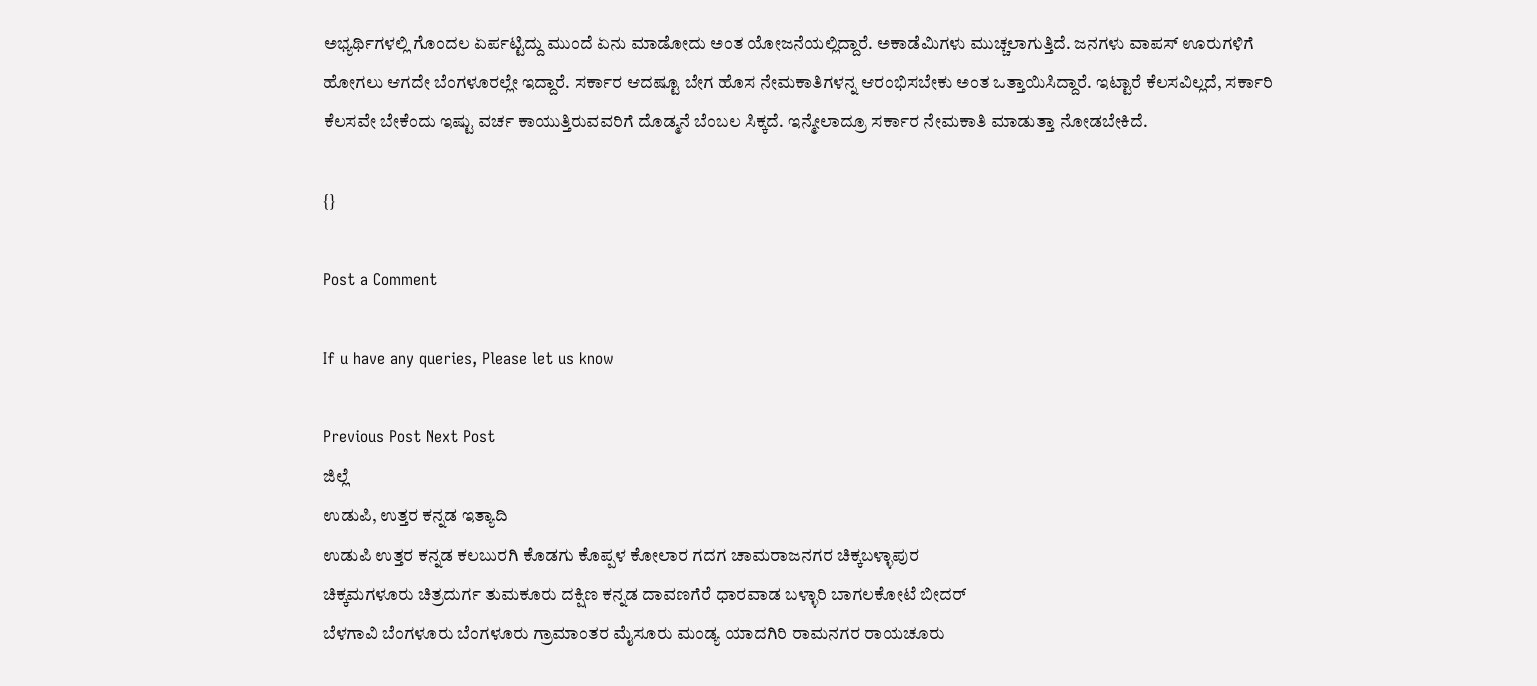ಅಭ್ಯರ್ಥಿಗಳಲ್ಲಿ ಗೊಂದಲ ಏರ್ಪಟ್ಟಿದ್ದು ಮುಂದೆ ಏನು ಮಾಡೋದು ಅಂತ ಯೋಜನೆಯಲ್ಲಿದ್ದಾರೆ. ಅಕಾಡೆಮಿಗಳು ಮುಚ್ಚಲಾಗುತ್ತಿದೆ. ಜನಗಳು ವಾಪಸ್ ಊರುಗಳಿಗೆ ಹೋಗಲು ಆಗದೇ ಬೆಂಗಳೂರಲ್ಲೇ ಇದ್ದಾರೆ. ಸರ್ಕಾರ ಆದಷ್ಟೂ ಬೇಗ ಹೊಸ ನೇಮಕಾತಿಗಳನ್ನ ಆರಂಭಿಸಬೇಕು ಅಂತ ಒತ್ತಾಯಿಸಿದ್ದಾರೆ. ಇಟ್ಟಾರೆ ಕೆಲಸವಿಲ್ಲದೆ, ಸರ್ಕಾರಿ ಕೆಲಸವೇ ಬೇಕೆಂದು ಇಷ್ಟು ವರ್ಚ ಕಾಯುತ್ತಿರುವವರಿಗೆ ದೊಡ್ಮನೆ ಬೆಂಬಲ ಸಿಕ್ಕದೆ. ಇನ್ಮೇಲಾದ್ರೂ ಸರ್ಕಾರ ನೇಮಕಾತಿ ಮಾಡುತ್ತಾ ನೋಡಬೇಕಿದೆ.

{}

Post a Comment

If u have any queries, Please let us know

Previous Post Next Post
ಜಿಲ್ಲೆ
ಉಡುಪಿ, ಉತ್ತರ ಕನ್ನಡ ಇತ್ಯಾದಿ
ಉಡುಪಿ ಉತ್ತರ ಕನ್ನಡ ಕಲಬುರಗಿ ಕೊಡಗು ಕೊಪ್ಪಳ ಕೋಲಾರ ಗದಗ ಚಾಮರಾಜನಗರ ಚಿಕ್ಕಬಳ್ಳಾಪುರ
ಚಿಕ್ಕಮಗಳೂರು ಚಿತ್ರದುರ್ಗ ತುಮಕೂರು ದಕ್ಷಿಣ ಕನ್ನಡ ದಾವಣಗೆರೆ ಧಾರವಾಡ ಬಳ್ಳಾರಿ ಬಾಗಲಕೋಟೆ ಬೀದರ್
ಬೆಳಗಾವಿ ಬೆಂಗಳೂರು ಬೆಂಗಳೂರು ಗ್ರಾಮಾಂತರ ಮೈಸೂರು ಮಂಡ್ಯ ಯಾದಗಿರಿ ರಾಮನಗರ ರಾಯಚೂರು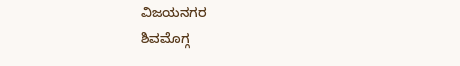ವಿಜಯನಗರ
ಶಿವಮೊಗ್ಗ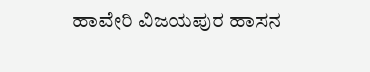ಹಾವೇರಿ ವಿಜಯಪುರ ಹಾಸನ